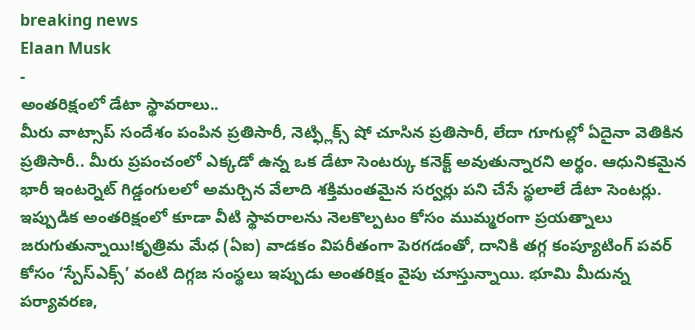breaking news
Elaan Musk
-
అంతరిక్షంలో డేటా స్థావరాలు..
మీరు వాట్సాప్ సందేశం పంపిన ప్రతిసారీ, నెట్ఫ్లిక్స్ షో చూసిన ప్రతిసారీ, లేదా గూగుల్లో ఏదైనా వెతికిన ప్రతిసారీ.. మీరు ప్రపంచంలో ఎక్కడో ఉన్న ఒక డేటా సెంటర్కు కనెక్ట్ అవుతున్నారని అర్థం. ఆధునికమైన భారీ ఇంటర్నెట్ గిడ్డంగులలో అమర్చిన వేలాది శక్తిమంతమైన సర్వర్లు పని చేసే స్థలాలే డేటా సెంటర్లు. ఇప్పుడిక అంతరిక్షంలో కూడా వీటి స్థావరాలను నెలకొల్పటం కోసం ముమ్మరంగా ప్రయత్నాలు జరుగుతున్నాయి!కృత్రిమ మేధ (ఏఐ) వాడకం విపరీతంగా పెరగడంతో, దానికి తగ్గ కంప్యూటింగ్ పవర్ కోసం ‘స్పేస్ఎక్స్’ వంటి దిగ్గజ సంస్థలు ఇప్పుడు అంతరిక్షం వైపు చూస్తున్నాయి. భూమి మీదున్న పర్యావరణ,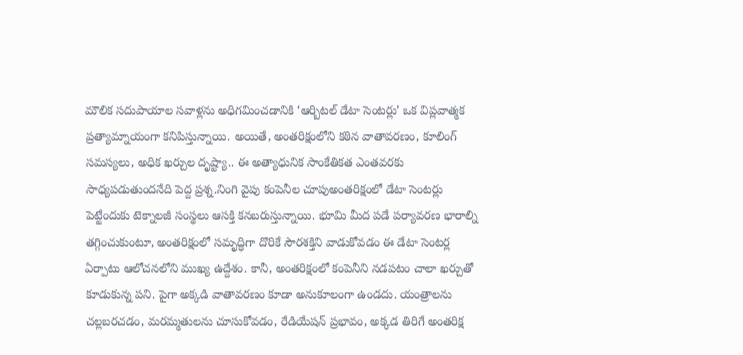మౌలిక సదుపాయాల సవాళ్లను అధిగమించడానికి ‘ఆర్బిటల్ డేటా సెంటర్లు’ ఒక విప్లవాత్మక ప్రత్యామ్నాయంగా కనిపిస్తున్నాయి. అయితే, అంతరిక్షంలోని కఠిన వాతావరణం, కూలింగ్ సమస్యలు, అధిక ఖర్చుల దృష్ట్యా.. ఈ అత్యాధునిక సాంకేతికత ఎంతవరకు సాధ్యపడుతుందనేది పెద్ద ప్రశ్న.నింగి వైపు కంపెనీల చూపుఅంతరిక్షంలో డేటా సెంటర్లు పెట్టేందుకు టెక్నాలజీ సంస్థలు ఆసక్తి కనబరుస్తున్నాయి. భూమి మీద పడే పర్యావరణ భారాల్ని తగ్గించుకుంటూ, అంతరిక్షంలో సమృద్ధిగా దొరికే సౌరశక్తిని వాడుకోవడం ఈ డేటా సెంటర్ల ఏర్పాటు ఆలోచనలోని ముఖ్య ఉద్దేశం. కానీ, అంతరిక్షంలో కంపెనీని నడపటం చాలా ఖర్చుతో కూడుకున్న పని. పైగా అక్కడి వాతావరణం కూడా అనుకూలంగా ఉండదు. యంత్రాలను చల్లబరచడం, మరమ్మతులను చూసుకోవడం, రేడియేషన్ ప్రభావం, అక్కడ తిరిగే అంతరిక్ష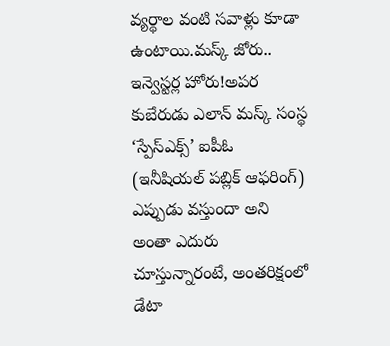వ్యర్థాల వంటి సవాళ్లు కూడా ఉంటాయి.మస్క్ జోరు.. ఇన్వెస్టర్ల హోరు!అపర కుబేరుడు ఎలాన్ మస్క్ సంస్థ ‘స్పేస్ఎక్స్’ ఐపీఓ (ఇనీషియల్ పబ్లిక్ ఆఫరింగ్) ఎప్పుడు వస్తుందా అని అంతా ఎదురు చూస్తున్నారంటే, అంతరిక్షంలో డేటా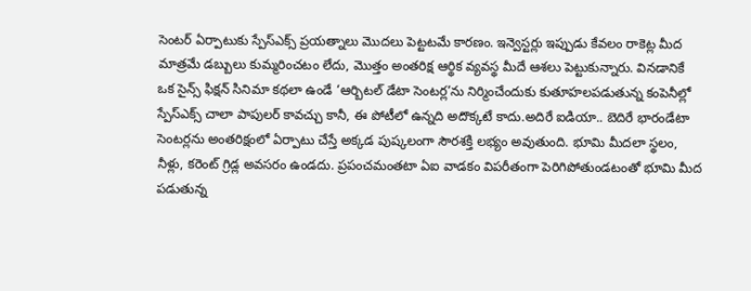సెంటర్ ఏర్పాటుకు స్పేస్ఎక్స్ ప్రయత్నాలు మొదలు పెట్టటమే కారణం. ఇన్వెస్టర్లు ఇప్పుడు కేవలం రాకెట్ల మీద మాత్రమే డబ్బులు కుమ్మరించటం లేదు, మొత్తం అంతరిక్ష ఆర్థిక వ్యవస్థ మీదే ఆశలు పెట్టుకున్నారు. వినడానికే ఒక సైన్స్ ఫిక్షన్ సినిమా కథలా ఉండే ‘ఆర్బిటల్ డేటా సెంటర్ల’ను నిర్మించేందుకు కుతూహలపడుతున్న కంపెనీల్లో స్పేస్ఎక్స్ చాలా పాపులర్ కావచ్చు కానీ, ఈ పోటీలో ఉన్నది అదొక్కటే కాదు.అదిరే ఐడియా.. బెదిరే భారండేటా సెంటర్లను అంతరిక్షంలో ఏర్పాటు చేస్తే అక్కడ పుష్కలంగా సౌరశక్తి లభ్యం అవుతుంది. భూమి మీదలా స్థలం, నీళ్లు, కరెంట్ గ్రిడ్ల అవసరం ఉండదు. ప్రపంచమంతటా ఏఐ వాడకం విపరీతంగా పెరిగిపోతుండటంతో భూమి మీద పడుతున్న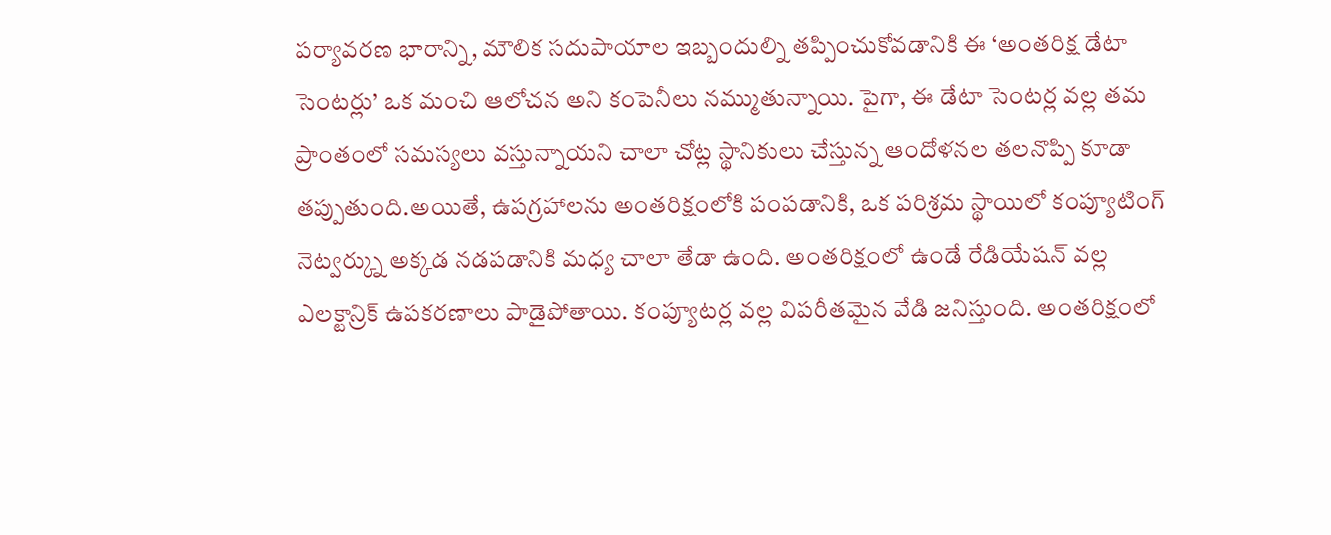పర్యావరణ భారాన్ని, మౌలిక సదుపాయాల ఇబ్బందుల్ని తప్పించుకోవడానికి ఈ ‘అంతరిక్ష డేటా సెంటర్లు’ ఒక మంచి ఆలోచన అని కంపెనీలు నమ్ముతున్నాయి. పైగా, ఈ డేటా సెంటర్ల వల్ల తమ ప్రాంతంలో సమస్యలు వస్తున్నాయని చాలా చోట్ల స్థానికులు చేస్తున్న ఆందోళనల తలనొప్పి కూడా తప్పుతుంది.అయితే, ఉపగ్రహాలను అంతరిక్షంలోకి పంపడానికి, ఒక పరిశ్రమ స్థాయిలో కంప్యూటింగ్ నెట్వర్క్ను అక్కడ నడపడానికి మధ్య చాలా తేడా ఉంది. అంతరిక్షంలో ఉండే రేడియేషన్ వల్ల ఎలక్టాన్రిక్ ఉపకరణాలు పాడైపోతాయి. కంప్యూటర్ల వల్ల విపరీతమైన వేడి జనిస్తుంది. అంతరిక్షంలో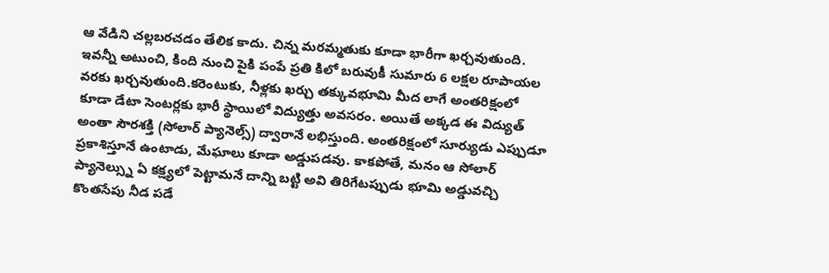ఆ వేడిని చల్లబరచడం తేలిక కాదు. చిన్న మరమ్మతుకు కూడా భారీగా ఖర్చవుతుంది. ఇవన్నీ అటుంచి, కింది నుంచి పైకి పంపే ప్రతి కిలో బరువుకీ సుమారు 6 లక్షల రూపాయల వరకు ఖర్చవుతుంది.కరెంటుకు, నీళ్లకు ఖర్చు తక్కువభూమి మీద లాగే అంతరిక్షంలో కూడా డేటా సెంటర్లకు భారీ స్థాయిలో విద్యుత్తు అవసరం. అయితే అక్కడ ఈ విద్యుత్ అంతా సౌరశక్తి (సోలార్ ప్యానెల్స్) ద్వారానే లభిస్తుంది. అంతరిక్షంలో సూర్యుడు ఎప్పుడూ ప్రకాశిస్తూనే ఉంటాడు, మేఘాలు కూడా అడ్డుపడవు. కాకపోతే, మనం ఆ సోలార్ ప్యానెల్స్ను ఏ కక్ష్యలో పెట్టామనే దాన్ని బట్టి అవి తిరిగేటప్పుడు భూమి అడ్డువచ్చి కొంతసేపు నీడ పడే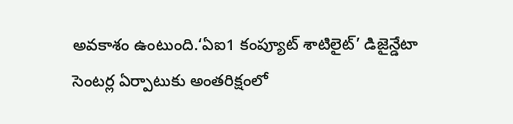అవకాశం ఉంటుంది.‘ఏఐ1 కంప్యూట్ శాటిలైట్’ డిజైన్డేటా సెంటర్ల ఏర్పాటుకు అంతరిక్షంలో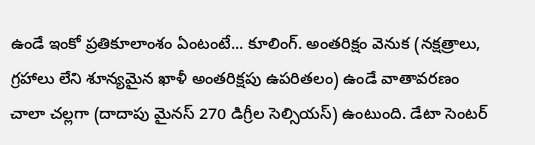ఉండే ఇంకో ప్రతికూలాంశం ఏంటంటే... కూలింగ్. అంతరిక్షం వెనుక (నక్షత్రాలు, గ్రహాలు లేని శూన్యమైన ఖాళీ అంతరిక్షపు ఉపరితలం) ఉండే వాతావరణం చాలా చల్లగా (దాదాపు మైనస్ 270 డిగ్రీల సెల్సియస్) ఉంటుంది. డేటా సెంటర్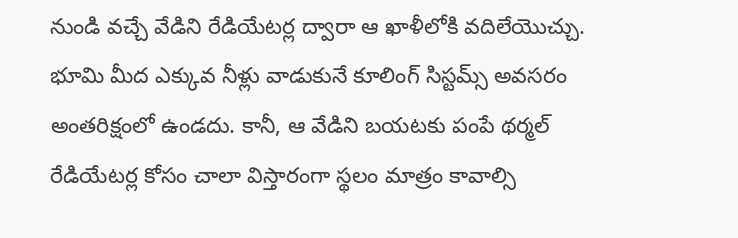నుండి వచ్చే వేడిని రేడియేటర్ల ద్వారా ఆ ఖాళీలోకి వదిలేయొచ్చు. భూమి మీద ఎక్కువ నీళ్లు వాడుకునే కూలింగ్ సిస్టమ్స్ అవసరం అంతరిక్షంలో ఉండదు. కానీ, ఆ వేడిని బయటకు పంపే థర్మల్ రేడియేటర్ల కోసం చాలా విస్తారంగా స్థలం మాత్రం కావాల్సి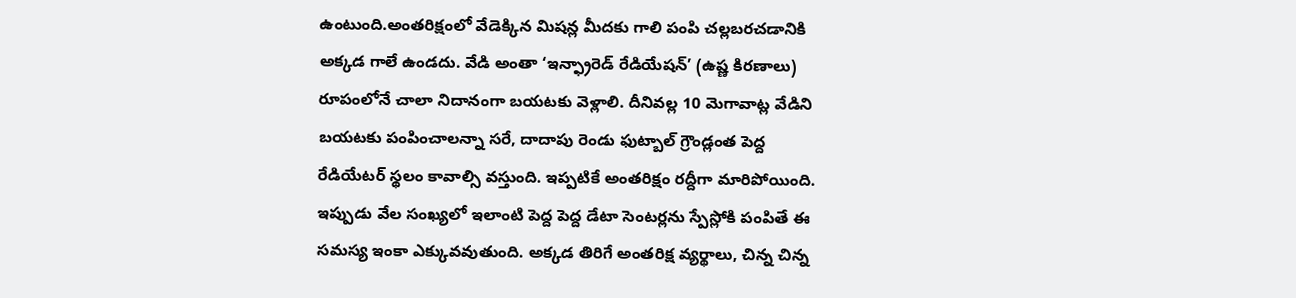ఉంటుంది.అంతరిక్షంలో వేడెక్కిన మిషన్ల మీదకు గాలి పంపి చల్లబరచడానికి అక్కడ గాలే ఉండదు. వేడి అంతా ‘ఇన్ఫ్రారెడ్ రేడియేషన్’ (ఉష్ణ కిరణాలు) రూపంలోనే చాలా నిదానంగా బయటకు వెళ్లాలి. దీనివల్ల 10 మెగావాట్ల వేడిని బయటకు పంపించాలన్నా సరే, దాదాపు రెండు ఫుట్బాల్ గ్రౌండ్లంత పెద్ద రేడియేటర్ స్థలం కావాల్సి వస్తుంది. ఇప్పటికే అంతరిక్షం రద్దీగా మారిపోయింది. ఇప్పుడు వేల సంఖ్యలో ఇలాంటి పెద్ద పెద్ద డేటా సెంటర్లను స్పేస్లోకి పంపితే ఈ సమస్య ఇంకా ఎక్కువవుతుంది. అక్కడ తిరిగే అంతరిక్ష వ్యర్థాలు, చిన్న చిన్న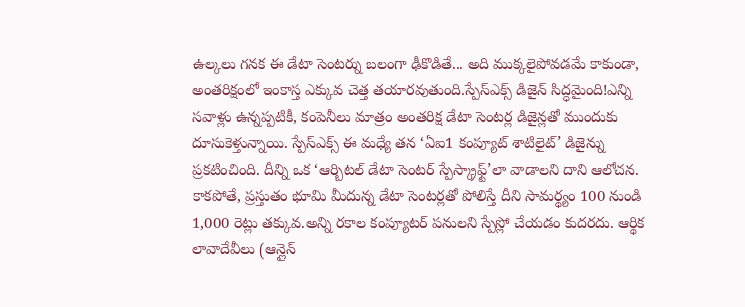ఉల్కలు గనక ఈ డేటా సెంటర్ను బలంగా ఢీకొడితే... అది ముక్కలైపోవడమే కాకుండా, అంతరిక్షంలో ఇంకాస్త ఎక్కువ చెత్త తయారవుతుంది.స్పేస్ఎక్స్ డిజైన్ సిద్ధమైంది!ఎన్ని సవాళ్లు ఉన్నప్పటికీ, కంపెనీలు మాత్రం అంతరిక్ష డేటా సెంటర్ల డిజైన్లతో ముందుకు దూసుకెళ్తున్నాయి. స్పేస్ఎక్స్ ఈ మధ్యే తన ‘ఏఐ1 కంప్యూట్ శాటిలైట్’ డిజైన్ను ప్రకటించింది. దీన్ని ఒక ‘ఆర్బిటల్ డేటా సెంటర్ స్పేస్క్రాఫ్ట్’లా వాడాలని దాని ఆలోచన. కాకపోతే, ప్రస్తుతం భూమి మీదున్న డేటా సెంటర్లతో పోలిస్తే దీని సామర్థ్యం 100 నుండి 1,000 రెట్లు తక్కువ.అన్ని రకాల కంప్యూటర్ పనులని స్పేస్లో చేయడం కుదరదు. ఆర్థిక లావాదేవీలు (ఆన్లైన్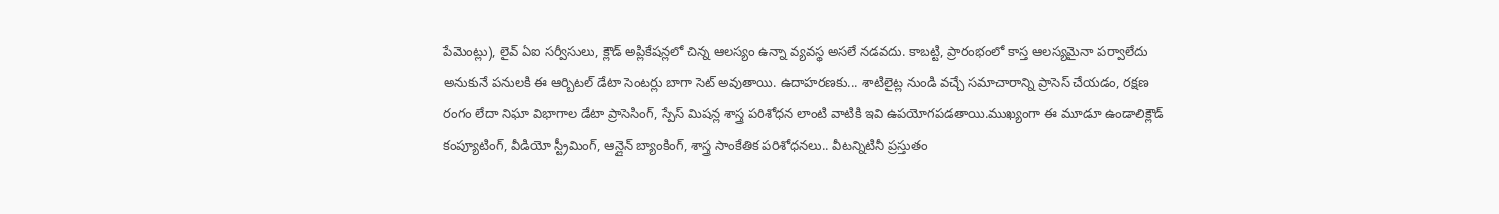పేమెంట్లు), లైవ్ ఏఐ సర్వీసులు, క్లౌడ్ అప్లికేషన్లలో చిన్న ఆలస్యం ఉన్నా వ్యవస్థ అసలే నడవదు. కాబట్టి, ప్రారంభంలో కాస్త ఆలస్యమైనా పర్వాలేదు అనుకునే పనులకి ఈ ఆర్బిటల్ డేటా సెంటర్లు బాగా సెట్ అవుతాయి. ఉదాహరణకు... శాటిలైట్ల నుండి వచ్చే సమాచారాన్ని ప్రాసెస్ చేయడం, రక్షణ రంగం లేదా నిఘా విభాగాల డేటా ప్రాసెసింగ్, స్పేస్ మిషన్ల శాస్త్ర పరిశోధన లాంటి వాటికి ఇవి ఉపయోగపడతాయి.ముఖ్యంగా ఈ మూడూ ఉండాలిక్లౌడ్ కంప్యూటింగ్, వీడియో స్ట్రీమింగ్, ఆన్లైన్ బ్యాంకింగ్, శాస్త్ర సాంకేతిక పరిశోధనలు.. వీటన్నిటినీ ప్రస్తుతం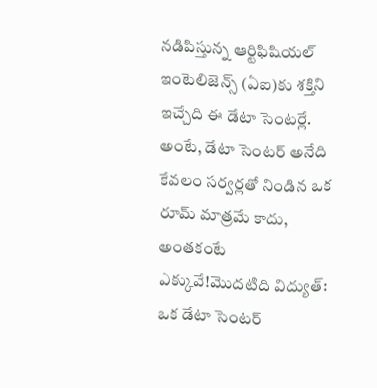నడిపిస్తున్న ఆర్టిఫిషియల్ ఇంటెలిజెన్స్ (ఏఐ)కు శక్తిని ఇచ్చేది ఈ డేటా సెంటర్లే. అంటే, డేటా సెంటర్ అనేది కేవలం సర్వర్లతో నిండిన ఒక రూమ్ మాత్రమే కాదు, అంతకంటే ఎక్కువే!మొదటిది విద్యుత్: ఒక డేటా సెంటర్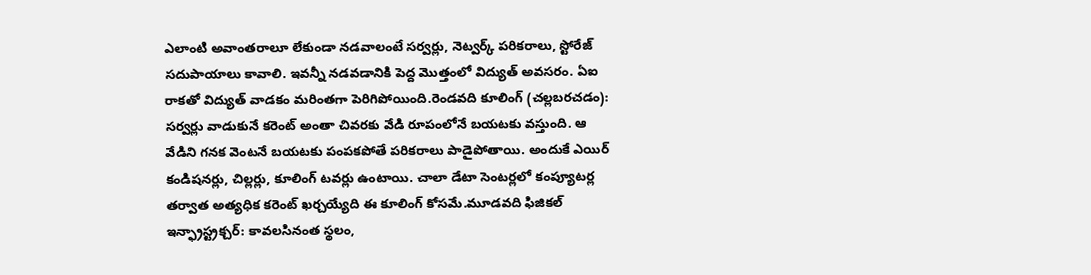ఎలాంటి అవాంతరాలూ లేకుండా నడవాలంటే సర్వర్లు, నెట్వర్క్ పరికరాలు, స్టోరేజ్ సదుపాయాలు కావాలి. ఇవన్నీ నడవడానికి పెద్ద మొత్తంలో విద్యుత్ అవసరం. ఏఐ రాకతో విద్యుత్ వాడకం మరింతగా పెరిగిపోయింది.రెండవది కూలింగ్ (చల్లబరచడం): సర్వర్లు వాడుకునే కరెంట్ అంతా చివరకు వేడి రూపంలోనే బయటకు వస్తుంది. ఆ వేడిని గనక వెంటనే బయటకు పంపకపోతే పరికరాలు పాడైపోతాయి. అందుకే ఎయిర్ కండిషనర్లు, చిల్లర్లు, కూలింగ్ టవర్లు ఉంటాయి. చాలా డేటా సెంటర్లలో కంప్యూటర్ల తర్వాత అత్యధిక కరెంట్ ఖర్చయ్యేది ఈ కూలింగ్ కోసమే.మూడవది ఫిజికల్ ఇన్ఫ్రాస్ట్రక్చర్: కావలసినంత స్థలం,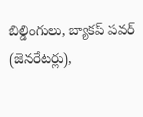బిల్డింగులు, బ్యాకప్ పవర్ (జెనరేటర్లు),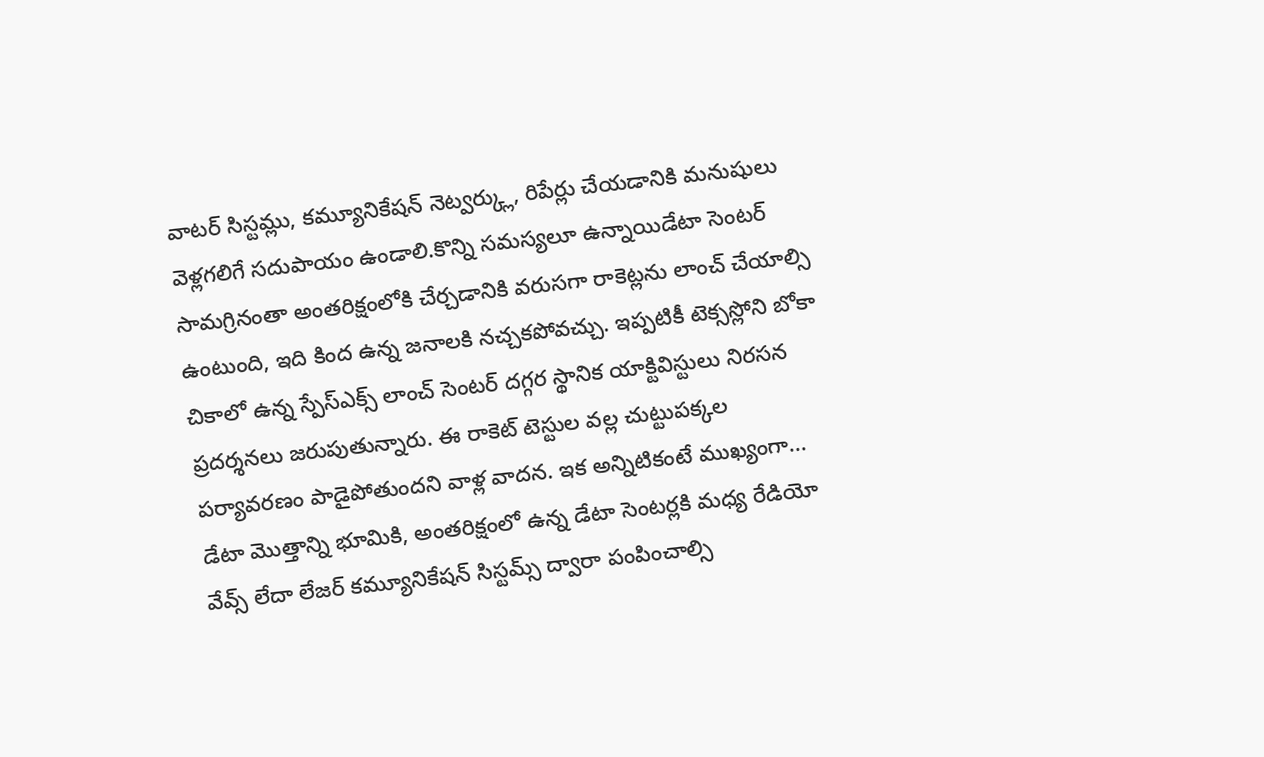వాటర్ సిస్టమ్లు, కమ్యూనికేషన్ నెట్వర్క్లు, రిపేర్లు చేయడానికి మనుషులు వెళ్లగలిగే సదుపాయం ఉండాలి.కొన్ని సమస్యలూ ఉన్నాయిడేటా సెంటర్ సామగ్రినంతా అంతరిక్షంలోకి చేర్చడానికి వరుసగా రాకెట్లను లాంచ్ చేయాల్సి ఉంటుంది, ఇది కింద ఉన్న జనాలకి నచ్చకపోవచ్చు. ఇప్పటికీ టెక్సస్లోని బోకా చికాలో ఉన్న స్పేస్ఎక్స్ లాంచ్ సెంటర్ దగ్గర స్థానిక యాక్టివిస్టులు నిరసన ప్రదర్శనలు జరుపుతున్నారు. ఈ రాకెట్ టెస్టుల వల్ల చుట్టుపక్కల పర్యావరణం పాడైపోతుందని వాళ్ల వాదన. ఇక అన్నిటికంటే ముఖ్యంగా... డేటా మొత్తాన్ని భూమికి, అంతరిక్షంలో ఉన్న డేటా సెంటర్లకి మధ్య రేడియో వేవ్స్ లేదా లేజర్ కమ్యూనికేషన్ సిస్టమ్స్ ద్వారా పంపించాల్సి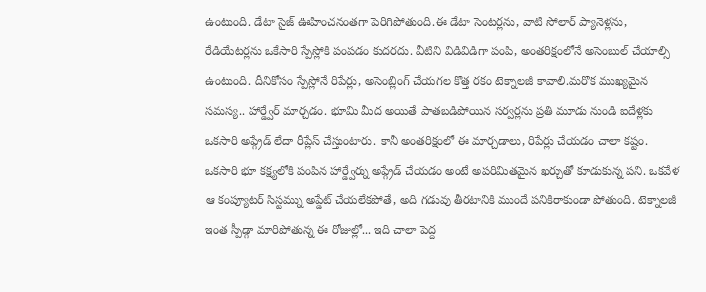ఉంటుంది. డేటా సైజ్ ఊహించనంతగా పెరిగిపోతుంది.ఈ డేటా సెంటర్లను, వాటి సోలార్ ప్యానెళ్లను, రేడియేటర్లను ఒకేసారి స్పేస్లోకి పంపడం కుదరదు. వీటిని విడివిడిగా పంపి, అంతరిక్షంలోనే అసెంబుల్ చేయాల్సి ఉంటుంది. దీనికోసం స్పేస్లోనే రిపేర్లు, అసెంబ్లింగ్ చేయగల కొత్త రకం టెక్నాలజీ కావాలి.మరొక ముఖ్యమైన సమస్య.. హార్డ్వేర్ మార్చడం. భూమి మీద అయితే పాతబడిపోయిన సర్వర్లను ప్రతి మూడు నుండి ఐదేళ్లకు ఒకసారి అప్గ్రేడ్ లేదా రీప్లేస్ చేస్తుంటారు. కానీ అంతరిక్షంలో ఈ మార్చడాలు, రిపేర్లు చేయడం చాలా కష్టం. ఒకసారి భూ కక్ష్యలోకి పంపిన హార్డ్వేర్ను అప్గ్రేడ్ చేయడం అంటే అపరిమితమైన ఖర్చుతో కూడుకున్న పని. ఒకవేళ ఆ కంప్యూటర్ సిస్టమ్ను అప్డేట్ చేయలేకపోతే, అది గడువు తీరటానికి ముందే పనికిరాకుండా పోతుంది. టెక్నాలజీ ఇంత స్పీడ్గా మారిపోతున్న ఈ రోజుల్లో... ఇది చాలా పెద్ద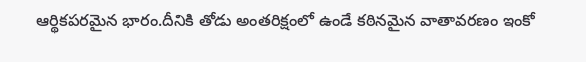ఆర్థికపరమైన భారం.దీనికి తోడు అంతరిక్షంలో ఉండే కఠినమైన వాతావరణం ఇంకో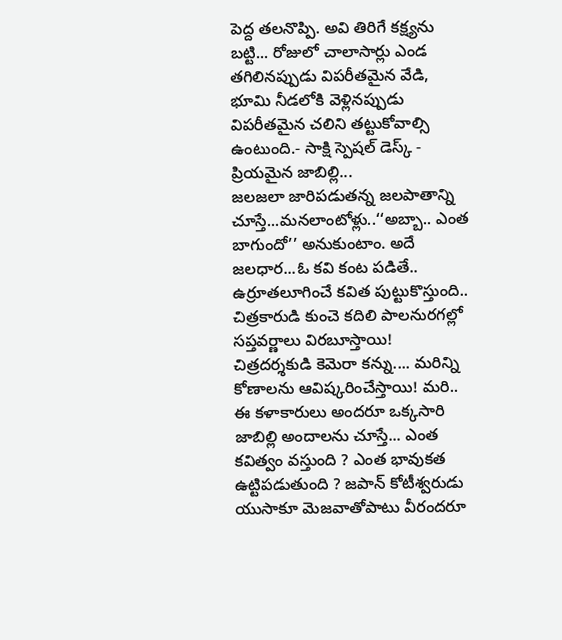పెద్ద తలనొప్పి. అవి తిరిగే కక్ష్యను బట్టి... రోజులో చాలాసార్లు ఎండ తగిలినప్పుడు విపరీతమైన వేడి, భూమి నీడలోకి వెళ్లినప్పుడు విపరీతమైన చలిని తట్టుకోవాల్సి ఉంటుంది.- సాక్షి స్పెషల్ డెస్క్ -
ప్రియమైన జాబిల్లి...
జలజలా జారిపడుతన్న జలపాతాన్ని చూస్తే...మనలాంటోళ్లు..‘‘అబ్బా.. ఎంత బాగుందో’’ అనుకుంటాం. అదే జలధార...ఓ కవి కంట పడితే.. ఉర్రూతలూగించే కవిత పుట్టుకొస్తుంది.. చిత్రకారుడి కుంచె కదిలి పాలనురగల్లో సప్తవర్ణాలు విరబూస్తాయి! చిత్రదర్శకుడి కెమెరా కన్ను.... మరిన్ని కోణాలను ఆవిష్కరించేస్తాయి! మరి.. ఈ కళాకారులు అందరూ ఒక్కసారి జాబిల్లి అందాలను చూస్తే... ఎంత కవిత్వం వస్తుంది ? ఎంత భావుకత ఉట్టిపడుతుంది ? జపాన్ కోటీశ్వరుడు యుసాకూ మెజవాతోపాటు వీరందరూ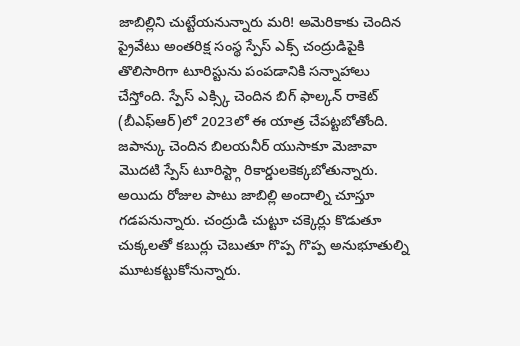జాబిల్లిని చుట్టేయనున్నారు మరి! అమెరికాకు చెందిన ప్రైవేటు అంతరిక్ష సంస్థ స్పేస్ ఎక్స్ చంద్రుడిపైకి తొలిసారిగా టూరిస్టును పంపడానికి సన్నాహాలు చేస్తోంది. స్పేస్ ఎక్స్కి చెందిన బిగ్ ఫాల్కన్ రాకెట్ (బీఎఫ్ఆర్)లో 2023లో ఈ యాత్ర చేపట్టబోతోంది. జపాన్కు చెందిన బిలయనీర్ యుసాకూ మెజావా మొదటి స్పేస్ టూరిస్ట్గా రికార్డులకెక్కబోతున్నారు. అయిదు రోజుల పాటు జాబిల్లి అందాల్ని చూస్తూ గడపనున్నారు. చంద్రుడి చుట్టూ చక్కెర్లు కొడుతూ చుక్కలతో కబుర్లు చెబుతూ గొప్ప గొప్ప అనుభూతుల్ని మూటకట్టుకోనున్నారు.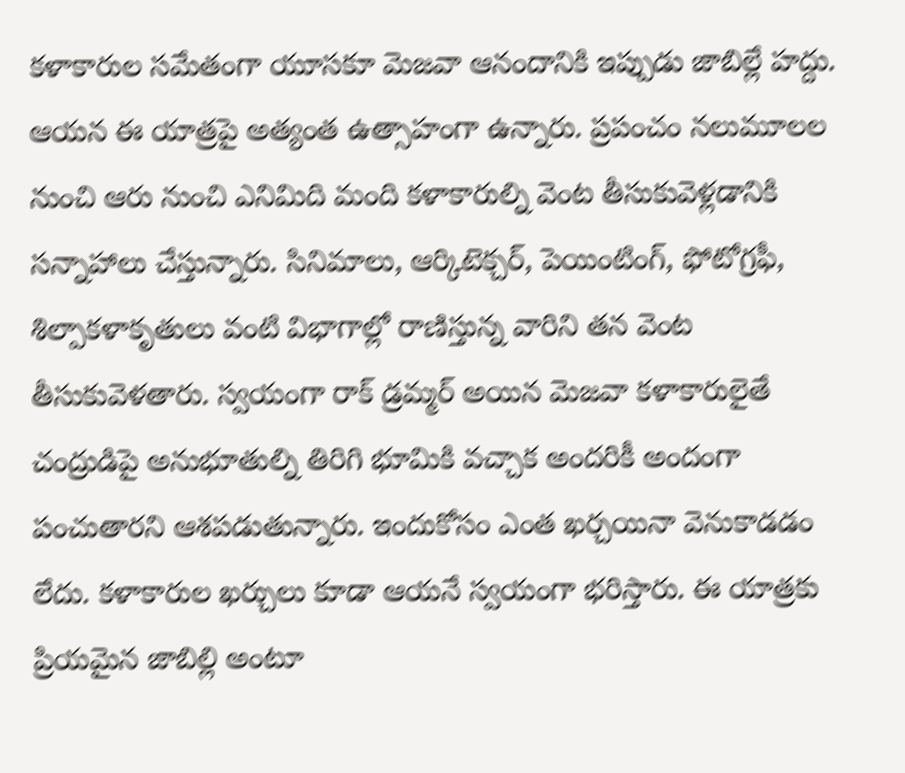కళాకారుల సమేతంగా యూసకూ మెజవా ఆనందానికి ఇప్పుడు జాబిల్లే హద్దు. ఆయన ఈ యాత్రపై అత్యంత ఉత్సాహంగా ఉన్నారు. ప్రపంచం నలుమూలల నుంచి ఆరు నుంచి ఎనిమిది మంది కళాకారుల్ని వెంట తీసుకువెళ్లడానికి సన్నాహాలు చేస్తున్నారు. సినిమాలు, ఆర్కిటెక్చర్, పెయింటింగ్, ఫోటోగ్రఫీ, శిల్పాకళాకృతులు వంటి విభాగాల్లో రాణిస్తున్న వారిని తన వెంట తీసుకువెళతారు. స్వయంగా రాక్ డ్రమ్మర్ అయిన మెజవా కళాకారులైతే చంద్రుడిపై అనుభూతుల్ని తిరిగి భూమికి వచ్చాక అందరికీ అందంగా పంచుతారని ఆశపడుతున్నారు. ఇందుకోసం ఎంత ఖర్చయినా వెనుకాడడం లేదు. కళాకారుల ఖర్చులు కూడా ఆయనే స్వయంగా భరిస్తారు. ఈ యాత్రకు ప్రియమైన జాబిల్లి అంటూ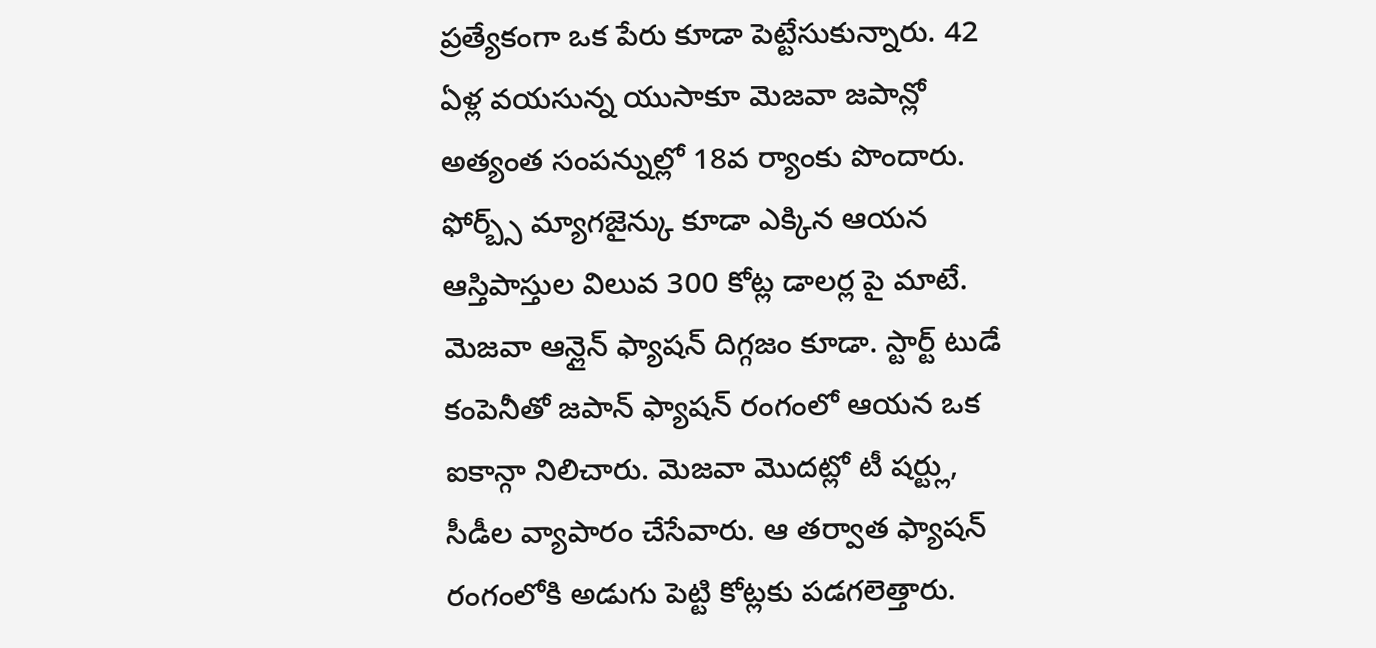ప్రత్యేకంగా ఒక పేరు కూడా పెట్టేసుకున్నారు. 42 ఏళ్ల వయసున్న యుసాకూ మెజవా జపాన్లో అత్యంత సంపన్నుల్లో 18వ ర్యాంకు పొందారు. ఫోర్బ్స్ మ్యాగజైన్కు కూడా ఎక్కిన ఆయన ఆస్తిపాస్తుల విలువ 300 కోట్ల డాలర్ల పై మాటే. మెజవా ఆన్లైన్ ఫ్యాషన్ దిగ్గజం కూడా. స్టార్ట్ టుడే కంపెనీతో జపాన్ ఫ్యాషన్ రంగంలో ఆయన ఒక ఐకాన్గా నిలిచారు. మెజవా మొదట్లో టీ షర్ట్లు, సీడీల వ్యాపారం చేసేవారు. ఆ తర్వాత ఫ్యాషన్ రంగంలోకి అడుగు పెట్టి కోట్లకు పడగలెత్తారు.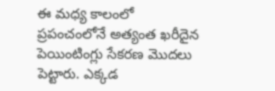ఈ మధ్య కాలంలో ప్రపంచంలోనే అత్యంత ఖరీదైన పెయింటింగ్లు సేకరణ మొదలు పెట్టారు. ఎక్కడ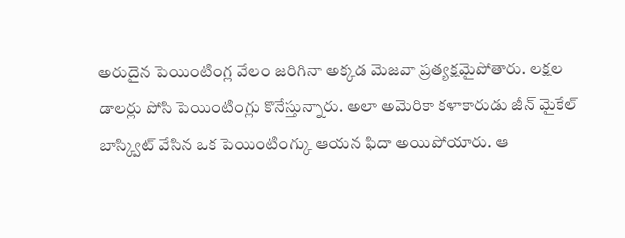అరుదైన పెయింటింగ్ల వేలం జరిగినా అక్కడ మెజవా ప్రత్యక్షమైపోతారు. లక్షల డాలర్లు పోసి పెయింటింగ్లు కొనేస్తున్నారు. అలా అమెరికా కళాకారుడు జీన్ మైకేల్ బాస్క్విట్ వేసిన ఒక పెయింటింగ్కు ఆయన ఫిదా అయిపోయారు. ఆ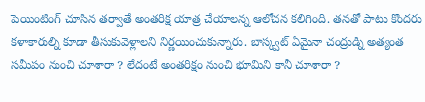పెయింటింగ్ చూసిన తర్వాతే అంతరిక్ష యాత్ర చేయాలన్న ఆలోచన కలిగింది. తనతో పాటు కొందరు కళాకారుల్ని కూడా తీసుకువెళ్లాలని నిర్ణయించుకున్నారు. బాస్క్వట్ ఏమైనా చంద్రుడ్ని అత్యంత సమీపం నుంచి చూశారా ? లేదంటే అంతరిక్షం నుంచి భూమిని కానీ చూశారా ?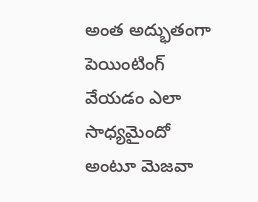అంత అద్భుతంగా పెయింటింగ్ వేయడం ఎలా సాధ్యమైందో అంటూ మెజవా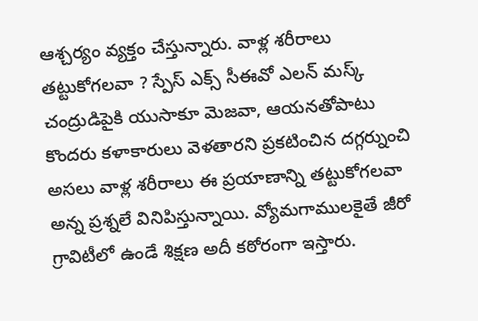ఆశ్చర్యం వ్యక్తం చేస్తున్నారు. వాళ్ల శరీరాలు తట్టుకోగలవా ? స్పేస్ ఎక్స్ సీఈవో ఎలన్ మస్క్ చంద్రుడిపైకి యుసాకూ మెజవా, ఆయనతోపాటు కొందరు కళాకారులు వెళతారని ప్రకటించిన దగ్గర్నుంచి అసలు వాళ్ల శరీరాలు ఈ ప్రయాణాన్ని తట్టుకోగలవా అన్న ప్రశ్నలే వినిపిస్తున్నాయి. వ్యోమగాములకైతే జీరో గ్రావిటీలో ఉండే శిక్షణ అదీ కఠోరంగా ఇస్తారు.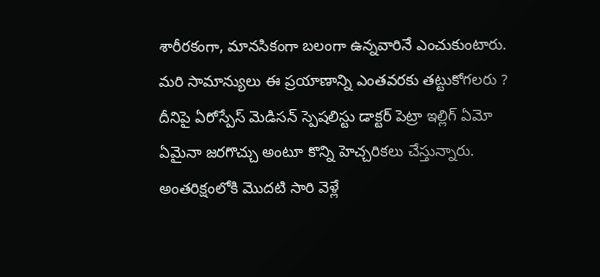శారీరకంగా, మానసికంగా బలంగా ఉన్నవారినే ఎంచుకుంటారు. మరి సామాన్యులు ఈ ప్రయాణాన్ని ఎంతవరకు తట్టుకోగలరు ? దీనిపై ఏరోస్పేస్ మెడిసన్ స్పెషలిస్టు డాక్టర్ పెట్రా ఇల్లిగ్ ఏమో ఏమైనా జరగొచ్చు అంటూ కొన్ని హెచ్చరికలు చేస్తున్నారు. అంతరిక్షంలోకి మొదటి సారి వెళ్లే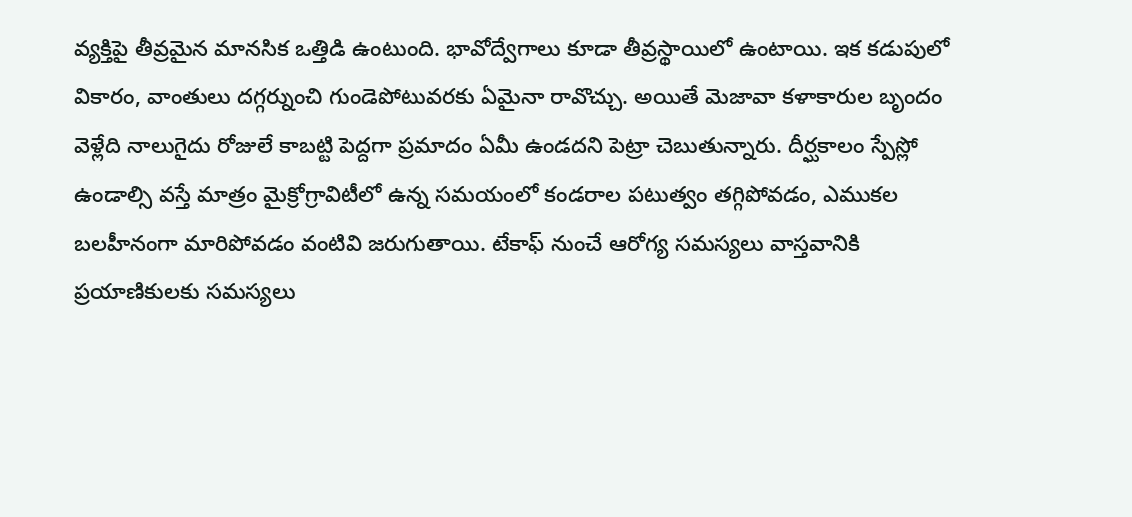వ్యక్తిపై తీవ్రమైన మానసిక ఒత్తిడి ఉంటుంది. భావోద్వేగాలు కూడా తీవ్రస్థాయిలో ఉంటాయి. ఇక కడుపులో వికారం, వాంతులు దగ్గర్నుంచి గుండెపోటువరకు ఏమైనా రావొచ్చు. అయితే మెజావా కళాకారుల బృందం వెళ్లేది నాలుగైదు రోజులే కాబట్టి పెద్దగా ప్రమాదం ఏమీ ఉండదని పెట్రా చెబుతున్నారు. దీర్ఘకాలం స్పేస్లో ఉండాల్సి వస్తే మాత్రం మైక్రోగ్రావిటీలో ఉన్న సమయంలో కండరాల పటుత్వం తగ్గిపోవడం, ఎముకల బలహీనంగా మారిపోవడం వంటివి జరుగుతాయి. టేకాఫ్ నుంచే ఆరోగ్య సమస్యలు వాస్తవానికి ప్రయాణికులకు సమస్యలు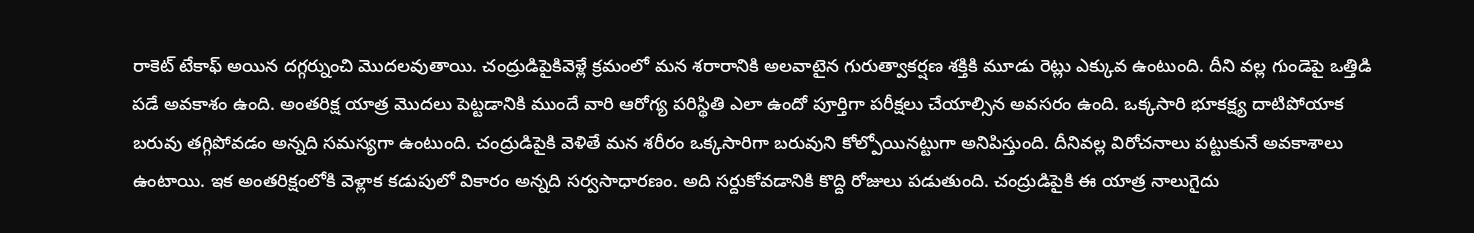రాకెట్ టేకాఫ్ అయిన దగ్గర్నుంచి మొదలవుతాయి. చంద్రుడిపైకివెళ్లే క్రమంలో మన శరారానికి అలవాటైన గురుత్వాకర్షణ శక్తికి మూడు రెట్లు ఎక్కువ ఉంటుంది. దీని వల్ల గుండెపై ఒత్తిడి పడే అవకాశం ఉంది. అంతరిక్ష యాత్ర మొదలు పెట్టడానికి ముందే వారి ఆరోగ్య పరిస్థితి ఎలా ఉందో పూర్తిగా పరీక్షలు చేయాల్సిన అవసరం ఉంది. ఒక్కసారి భూకక్ష్య దాటిపోయాక బరువు తగ్గిపోవడం అన్నది సమస్యగా ఉంటుంది. చంద్రుడిపైకి వెళితే మన శరీరం ఒక్కసారిగా బరువుని కోల్పోయినట్టుగా అనిపిస్తుంది. దీనివల్ల విరోచనాలు పట్టుకునే అవకాశాలు ఉంటాయి. ఇక అంతరిక్షంలోకి వెళ్లాక కడుపులో వికారం అన్నది సర్వసాధారణం. అది సర్దుకోవడానికి కొద్ది రోజులు పడుతుంది. చంద్రుడిపైకి ఈ యాత్ర నాలుగైదు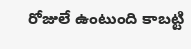రోజులే ఉంటుంది కాబట్టి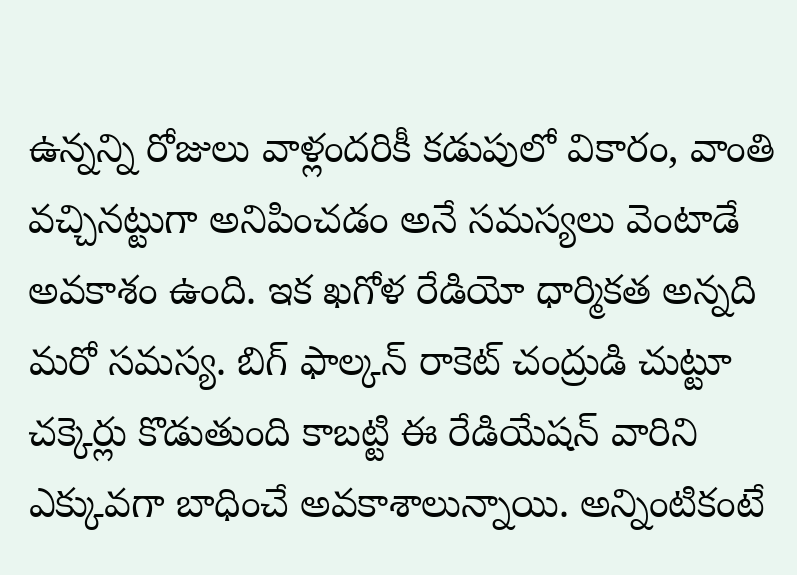ఉన్నన్ని రోజులు వాళ్లందరికీ కడుపులో వికారం, వాంతి వచ్చినట్టుగా అనిపించడం అనే సమస్యలు వెంటాడే అవకాశం ఉంది. ఇక ఖగోళ రేడియో ధార్మికత అన్నది మరో సమస్య. బిగ్ ఫాల్కన్ రాకెట్ చంద్రుడి చుట్టూ చక్కెర్లు కొడుతుంది కాబట్టి ఈ రేడియేషన్ వారిని ఎక్కువగా బాధించే అవకాశాలున్నాయి. అన్నింటికంటే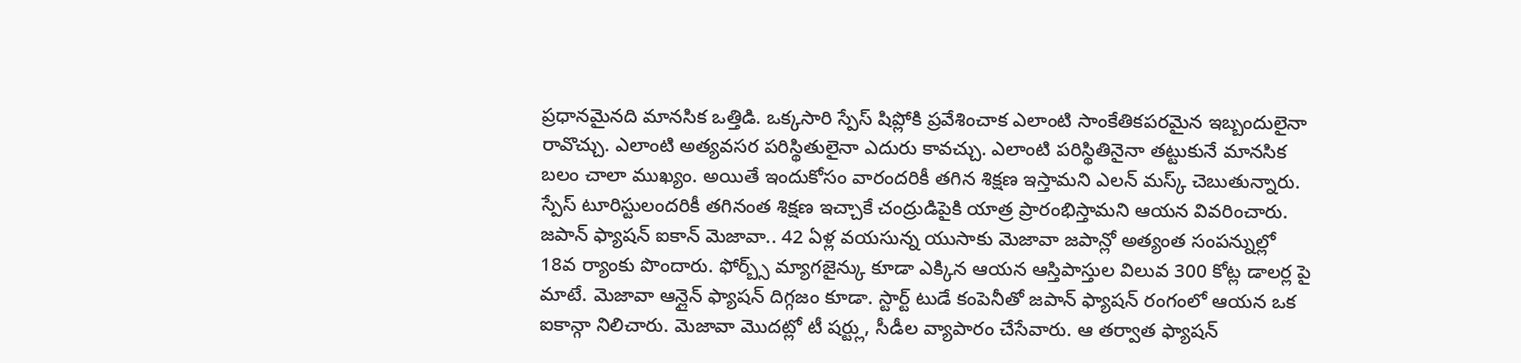ప్రధానమైనది మానసిక ఒత్తిడి. ఒక్కసారి స్పేస్ షిప్లోకి ప్రవేశించాక ఎలాంటి సాంకేతికపరమైన ఇబ్బందులైనా రావొచ్చు. ఎలాంటి అత్యవసర పరిస్థితులైనా ఎదురు కావచ్చు. ఎలాంటి పరిస్థితినైనా తట్టుకునే మానసిక బలం చాలా ముఖ్యం. అయితే ఇందుకోసం వారందరికీ తగిన శిక్షణ ఇస్తామని ఎలన్ మస్క్ చెబుతున్నారు. స్పేస్ టూరిస్టులందరికీ తగినంత శిక్షణ ఇచ్చాకే చంద్రుడిపైకి యాత్ర ప్రారంభిస్తామని ఆయన వివరించారు. జపాన్ ఫ్యాషన్ ఐకాన్ మెజావా.. 42 ఏళ్ల వయసున్న యుసాకు మెజావా జపాన్లో అత్యంత సంపన్నుల్లో 18వ ర్యాంకు పొందారు. ఫోర్బ్స్ మ్యాగజైన్కు కూడా ఎక్కిన ఆయన ఆస్తిపాస్తుల విలువ 300 కోట్ల డాలర్ల పై మాటే. మెజావా ఆన్లైన్ ఫ్యాషన్ దిగ్గజం కూడా. స్టార్ట్ టుడే కంపెనీతో జపాన్ ఫ్యాషన్ రంగంలో ఆయన ఒక ఐకాన్గా నిలిచారు. మెజావా మొదట్లో టీ షర్ట్లు, సీడీల వ్యాపారం చేసేవారు. ఆ తర్వాత ఫ్యాషన్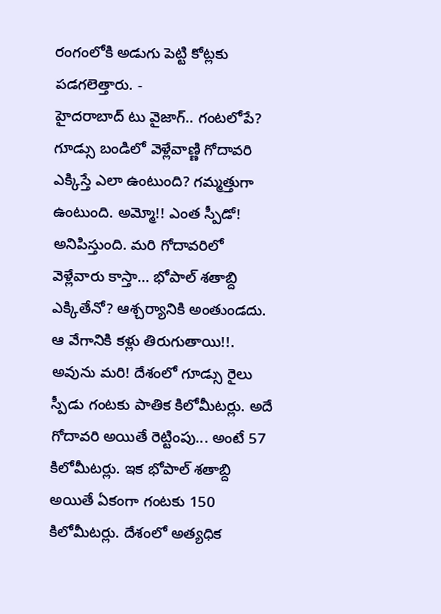రంగంలోకి అడుగు పెట్టి కోట్లకు పడగలెత్తారు. -
హైదరాబాద్ టు వైజాగ్.. గంటలోపే?
గూడ్సు బండిలో వెళ్లేవాణ్ణి గోదావరి ఎక్కిస్తే ఎలా ఉంటుంది? గమ్మత్తుగా ఉంటుంది. అమ్మో!! ఎంత స్పీడో! అనిపిస్తుంది. మరి గోదావరిలో వెళ్లేవారు కాస్తా... భోపాల్ శతాబ్ది ఎక్కితేనో? ఆశ్చర్యానికి అంతుండదు. ఆ వేగానికి కళ్లు తిరుగుతాయి!!. అవును మరి! దేశంలో గూడ్సు రైలు స్పీడు గంటకు పాతిక కిలోమీటర్లు. అదే గోదావరి అయితే రెట్టింపు... అంటే 57 కిలోమీటర్లు. ఇక భోపాల్ శతాబ్ది అయితే ఏకంగా గంటకు 150 కిలోమీటర్లు. దేశంలో అత్యధిక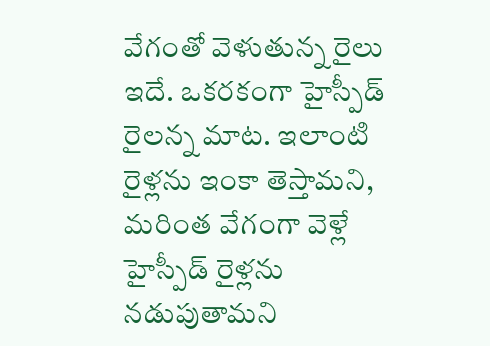వేగంతో వెళుతున్న రైలు ఇదే. ఒకరకంగా హైస్పీడ్ రైలన్న మాట. ఇలాంటి రైళ్లను ఇంకా తెస్తామని, మరింత వేగంగా వెళ్లే హైస్పీడ్ రైళ్లను నడుపుతామని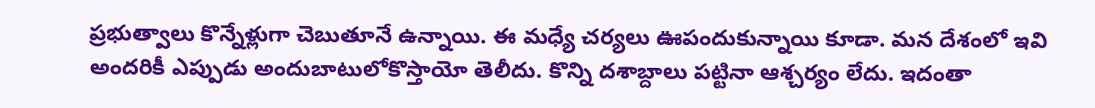ప్రభుత్వాలు కొన్నేళ్లుగా చెబుతూనే ఉన్నాయి. ఈ మధ్యే చర్యలు ఊపందుకున్నాయి కూడా. మన దేశంలో ఇవి అందరికీ ఎప్పుడు అందుబాటులోకొస్తాయో తెలీదు. కొన్ని దశాబ్దాలు పట్టినా ఆశ్చర్యం లేదు. ఇదంతా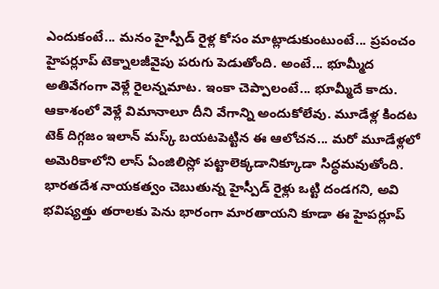ఎందుకంటే... మనం హైస్పీడ్ రైళ్ల కోసం మాట్లాడుకుంటుంటే... ప్రపంచం హైపర్లూప్ టెక్నాలజీవైపు పరుగు పెడుతోంది. అంటే... భూమ్మీద అతివేగంగా వెళ్లే రైలన్నమాట. ఇంకా చెప్పాలంటే... భూమ్మీదే కాదు. ఆకాశంలో వెళ్లే విమానాలూ దీని వేగాన్ని అందుకోలేవు. మూడేళ్ల కిందట టెక్ దిగ్గజం ఇలాన్ మస్క్ బయటపెట్టిన ఈ ఆలోచన... మరో మూడేళ్లలో అమెరికాలోని లాస్ ఏంజిలిస్లో పట్టాలెక్కడానిక్కూడా సిద్ధమవుతోంది. భారతదేశ నాయకత్వం చెబుతున్న హైస్పీడ్ రైళ్లు ఒట్టి దండగని, అవి భవిష్యత్తు తరాలకు పెను భారంగా మారతాయని కూడా ఈ హైపర్లూప్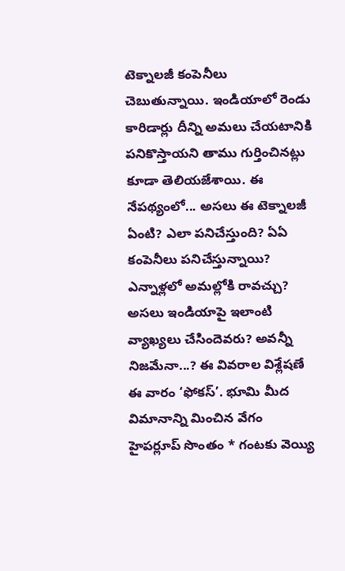టెక్నాలజీ కంపెనీలు చెబుతున్నాయి. ఇండియాలో రెండు కారిడార్లు దీన్ని అమలు చేయటానికి పనికొస్తాయని తాము గుర్తించినట్లు కూడా తెలియజేశాయి. ఈ నేపథ్యంలో... అసలు ఈ టెక్నాలజీ ఏంటి? ఎలా పనిచేస్తుంది? ఏఏ కంపెనీలు పనిచేస్తున్నాయి? ఎన్నాళ్లలో అమల్లోకి రావచ్చు? అసలు ఇండియాపై ఇలాంటి వ్యాఖ్యలు చేసిందెవరు? అవన్నీ నిజమేనా...? ఈ వివరాల విశ్లేషణే ఈ వారం ‘ఫోకస్’. భూమి మీద విమానాన్ని మించిన వేగం హైపర్లూప్ సొంతం * గంటకు వెయ్యి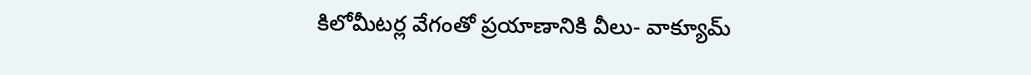కిలోమీటర్ల వేగంతో ప్రయాణానికి వీలు- వాక్యూమ్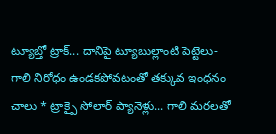ట్యూబ్తో ట్రాక్... దానిపై ట్యూబుల్లాంటి పెట్టెలు- గాలి నిరోధం ఉండకపోవటంతో తక్కువ ఇంధనం చాలు * ట్రాక్పై సోలార్ ప్యానెళ్లు... గాలి మరలతో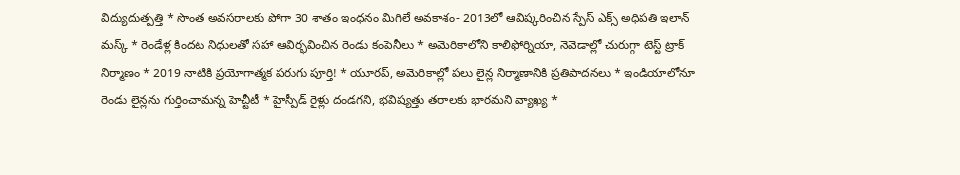విద్యుదుత్పత్తి * సొంత అవసరాలకు పోగా 30 శాతం ఇంధనం మిగిలే అవకాశం- 2013లో ఆవిష్కరించిన స్పేస్ ఎక్స్ అధిపతి ఇలాన్ మస్క్ * రెండేళ్ల కిందట నిధులతో సహా ఆవిర్భవించిన రెండు కంపెనీలు * అమెరికాలోని కాలిఫోర్నియా, నెవెడాల్లో చురుగ్గా టెస్ట్ ట్రాక్ నిర్మాణం * 2019 నాటికి ప్రయోగాత్మక పరుగు పూర్తి! * యూరప్, అమెరికాల్లో పలు లైన్ల నిర్మాణానికి ప్రతిపాదనలు * ఇండియాలోనూ రెండు లైన్లను గుర్తించామన్న హెచ్టీటీ * హైస్పీడ్ రైళ్లు దండగని, భవిష్యత్తు తరాలకు భారమని వ్యాఖ్య *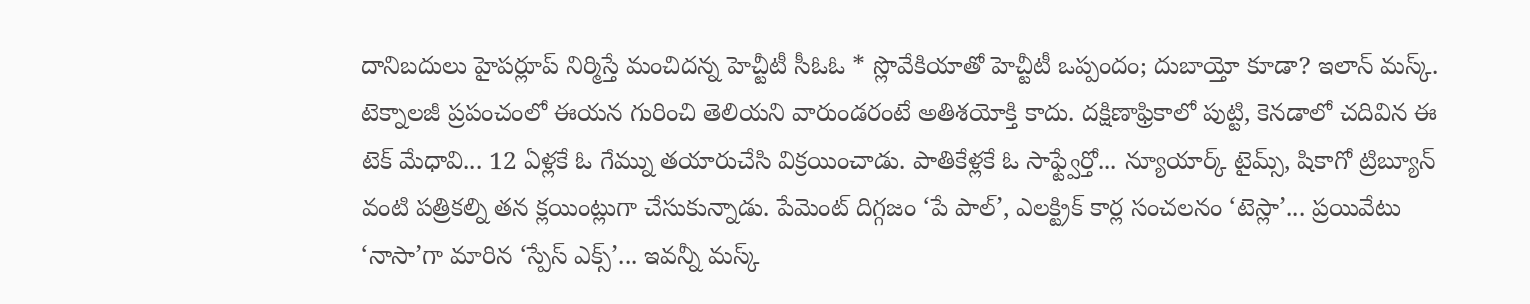దానిబదులు హైపర్లూప్ నిర్మిస్తే మంచిదన్న హెచ్టీటీ సీఓఓ * స్లొవేకియాతో హెచ్టీటీ ఒప్పందం; దుబాయ్తో కూడా? ఇలాన్ మస్క్. టెక్నాలజీ ప్రపంచంలో ఈయన గురించి తెలియని వారుండరంటే అతిశయోక్తి కాదు. దక్షిణాఫ్రికాలో పుట్టి, కెనడాలో చదివిన ఈ టెక్ మేధావి... 12 ఏళ్లకే ఓ గేమ్ను తయారుచేసి విక్రయించాడు. పాతికేళ్లకే ఓ సాఫ్ట్వేర్తో... న్యూయార్క్ టైమ్స్, షికాగో ట్రిబ్యూన్ వంటి పత్రికల్ని తన క్లయింట్లుగా చేసుకున్నాడు. పేమెంట్ దిగ్గజం ‘పే పాల్’, ఎలక్ట్రిక్ కార్ల సంచలనం ‘టెస్లా’... ప్రయివేటు ‘నాసా’గా మారిన ‘స్పేస్ ఎక్స్’... ఇవన్నీ మస్క్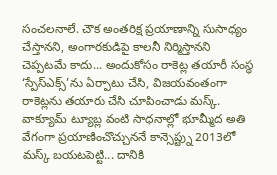సంచలనాలే. చౌక అంతరిక్ష ప్రయాణాన్ని సుసాధ్యం చేస్తానని, అంగారకుడిపై కాలనీ నిర్మిస్తానని చెప్పటమే కాదు... అందుకోసం రాకెట్ల తయారీ సంస్థ ‘స్పేస్ఎక్స్’ను ఏర్పాటు చేసి, విజయవంతంగా రాకెట్లను తయారు చేసి చూపించాడు మస్క్. వాక్యూమ్ ట్యూబ్ల వంటి సాధనాల్లో భూమ్మీద అతి వేగంగా ప్రయాణించొచ్చుననే కాన్సెప్ట్ను 2013లో మస్క్ బయటపెట్టి... దానికి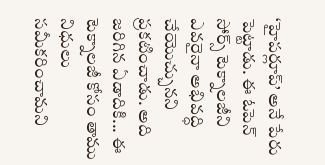‘హైపర్లూప్’ అనే పేరు పెట్టాడు. ఈ ఓపెన్ సోర్స్ టెక్నాలజీని ఎవరైనా అభివద్ధి చేయొచ్చునని ప్రకటించాడు. అది జరిగిన ఏడాదికి... ఈ టెక్నాలజీ కోసం తాము నిధులు సమీకరించామని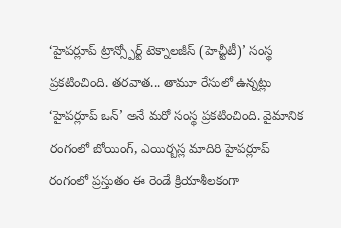‘హైపర్లూప్ ట్రాన్స్పోర్ట్ టెక్నాలజీస్ (హెచ్టీటీ)’ సంస్థ ప్రకటించింది. తరవాత... తామూ రేసులో ఉన్నట్లు ‘హైపర్లూప్ ఒన్’ అనే మరో సంస్థ ప్రకటించింది. వైమానిక రంగంలో బోయింగ్, ఎయిర్బస్ల మాదిరి హైపర్లూప్ రంగంలో ప్రస్తుతం ఈ రెండే క్రియాశీలకంగా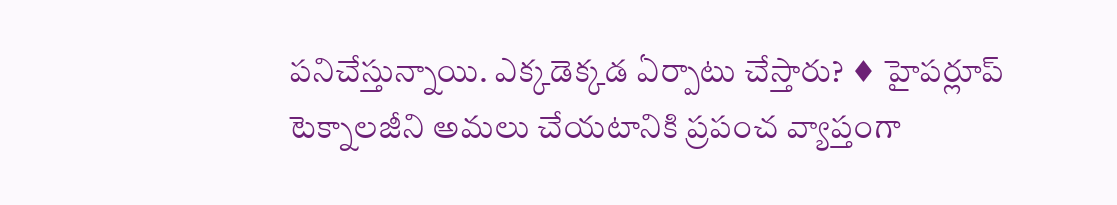పనిచేస్తున్నాయి. ఎక్కడెక్కడ ఏర్పాటు చేస్తారు? ♦ హైపర్లూప్ టెక్నాలజీని అమలు చేయటానికి ప్రపంచ వ్యాప్తంగా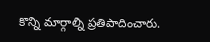కొన్ని మార్గాల్ని ప్రతిపాదించారు.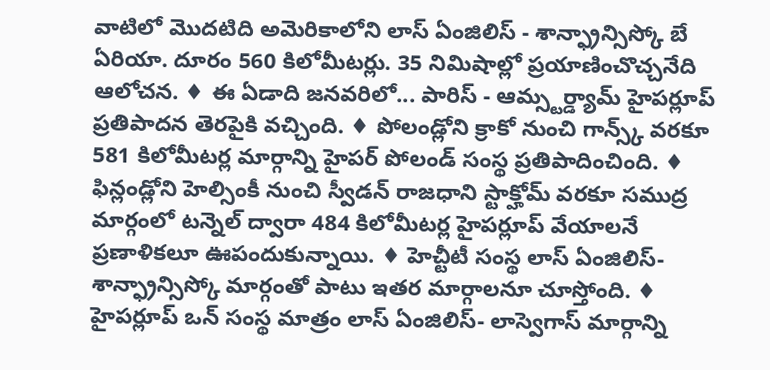వాటిలో మొదటిది అమెరికాలోని లాస్ ఏంజిలిస్ - శాన్ఫ్రాన్సిస్కో బే ఏరియా. దూరం 560 కిలోమీటర్లు. 35 నిమిషాల్లో ప్రయాణించొచ్చనేది ఆలోచన. ♦ ఈ ఏడాది జనవరిలో... పారిస్ - ఆమ్స్టర్డ్యామ్ హైపర్లూప్ ప్రతిపాదన తెరపైకి వచ్చింది. ♦ పోలండ్లోని క్రాకో నుంచి గాన్స్క్ వరకూ 581 కిలోమీటర్ల మార్గాన్ని హైపర్ పోలండ్ సంస్థ ప్రతిపాదించింది. ♦ ఫిన్లండ్లోని హెల్సింకీ నుంచి స్వీడన్ రాజధాని స్టాక్హోమ్ వరకూ సముద్ర మార్గంలో టన్నెల్ ద్వారా 484 కిలోమీటర్ల హైపర్లూప్ వేయాలనే ప్రణాళికలూ ఊపందుకున్నాయి. ♦ హెచ్టీటీ సంస్థ లాస్ ఏంజిలిస్- శాన్ఫ్రాన్సిస్కో మార్గంతో పాటు ఇతర మార్గాలనూ చూస్తోంది. ♦ హైపర్లూప్ ఒన్ సంస్థ మాత్రం లాస్ ఏంజిలిస్- లాస్వెగాస్ మార్గాన్ని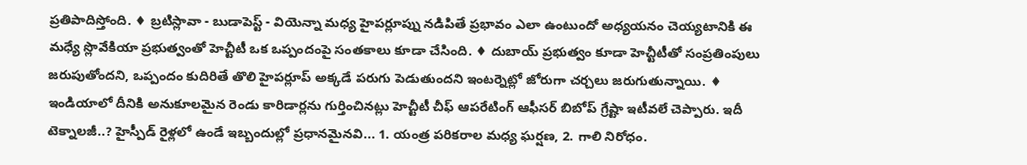ప్రతిపాదిస్తోంది. ♦ బ్రటిస్లావా - బుడాపెస్ట్ - వియెన్నా మధ్య హైపర్లూప్ను నడిపితే ప్రభావం ఎలా ఉంటుందో అధ్యయనం చెయ్యటానికి ఈ మధ్యే స్లొవేకియా ప్రభుత్వంతో హెచ్టీటీ ఒక ఒప్పందంపై సంతకాలు కూడా చేసింది. ♦ దుబాయ్ ప్రభుత్వం కూడా హెచ్టీటీతో సంప్రతింపులు జరుపుతోందని, ఒప్పందం కుదిరితే తొలి హైపర్లూప్ అక్కడే పరుగు పెడుతుందని ఇంటర్నెట్లో జోరుగా చర్చలు జరుగుతున్నాయి. ♦ ఇండియాలో దీనికి అనుకూలమైన రెండు కారిడార్లను గుర్తించినట్లు హెచ్టీటీ చీఫ్ ఆపరేటింగ్ ఆఫీసర్ బిబోప్ గ్రేష్టా ఇటీవలే చెప్పారు. ఇదీ టెక్నాలజీ..? హైస్పీడ్ రైళ్లలో ఉండే ఇబ్బందుల్లో ప్రధానమైనవి... 1. యంత్ర పరికరాల మధ్య ఘర్షణ, 2. గాలి నిరోధం.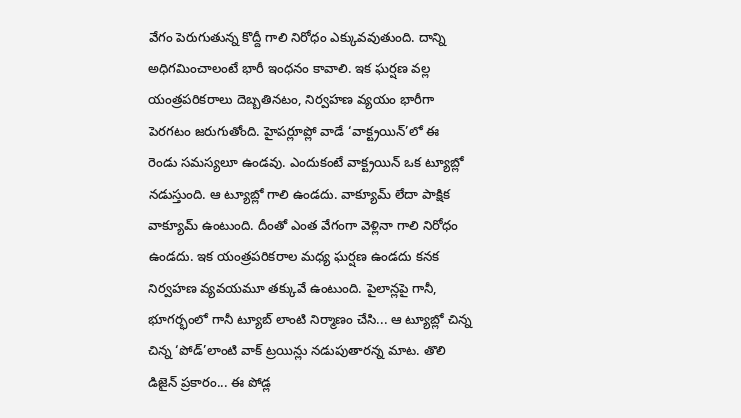వేగం పెరుగుతున్న కొద్దీ గాలి నిరోధం ఎక్కువవుతుంది. దాన్ని అధిగమించాలంటే భారీ ఇంధనం కావాలి. ఇక ఘర్షణ వల్ల యంత్రపరికరాలు దెబ్బతినటం, నిర్వహణ వ్యయం భారీగా పెరగటం జరుగుతోంది. హైపర్లూప్లో వాడే ‘వాక్ట్రయిన్’లో ఈ రెండు సమస్యలూ ఉండవు. ఎందుకంటే వాక్ట్రయిన్ ఒక ట్యూబ్లో నడుస్తుంది. ఆ ట్యూబ్లో గాలి ఉండదు. వాక్యూమ్ లేదా పాక్షిక వాక్యూమ్ ఉంటుంది. దీంతో ఎంత వేగంగా వెళ్లినా గాలి నిరోధం ఉండదు. ఇక యంత్రపరికరాల మధ్య ఘర్షణ ఉండదు కనక నిర్వహణ వ్యవయమూ తక్కువే ఉంటుంది. పైలాన్లపై గానీ, భూగర్భంలో గానీ ట్యూబ్ లాంటి నిర్మాణం చేసి... ఆ ట్యూబ్లో చిన్న చిన్న ‘పోడ్’లాంటి వాక్ ట్రయిన్లు నడుపుతారన్న మాట. తొలి డిజైన్ ప్రకారం... ఈ పోడ్ల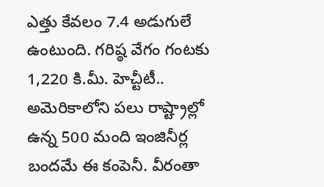ఎత్తు కేవలం 7.4 అడుగులే ఉంటుంది. గరిష్ఠ వేగం గంటకు 1,220 కి.మీ. హెచ్టీటీ.. అమెరికాలోని పలు రాష్ట్రాల్లో ఉన్న 500 మంది ఇంజినీర్ల బందమే ఈ కంపెనీ. వీరంతా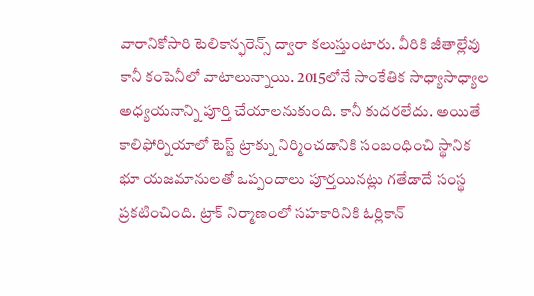వారానికోసారి టెలికాన్ఫరెన్స్ ద్వారా కలుస్తుంటారు. వీరికి జీతాల్లేవు కానీ కంపెనీలో వాటాలున్నాయి. 2015లోనే సాంకేతిక సాధ్యాసాధ్యాల అధ్యయనాన్ని పూర్తి చేయాలనుకుంది. కానీ కుదరలేదు. అయితే కాలిఫోర్నియాలో టెస్ట్ ట్రాక్ను నిర్మించడానికి సంబంధించి స్థానిక భూ యజమానులతో ఒప్పందాలు పూర్తయినట్లు గతేడాదే సంస్థ ప్రకటించింది. ట్రాక్ నిర్మాణంలో సహకారినికి ఓర్లికాన్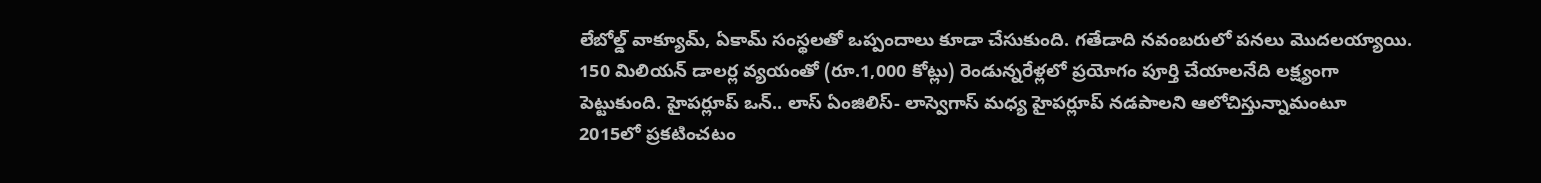లేబోల్డ్ వాక్యూమ్, ఏకామ్ సంస్థలతో ఒప్పందాలు కూడా చేసుకుంది. గతేడాది నవంబరులో పనలు మొదలయ్యాయి. 150 మిలియన్ డాలర్ల వ్యయంతో (రూ.1,000 కోట్లు) రెండున్నరేళ్లలో ప్రయోగం పూర్తి చేయాలనేది లక్ష్యంగా పెట్టుకుంది. హైపర్లూప్ ఒన్.. లాస్ ఏంజిలిస్- లాస్వెగాస్ మధ్య హైపర్లూప్ నడపాలని ఆలోచిస్తున్నామంటూ 2015లో ప్రకటించటం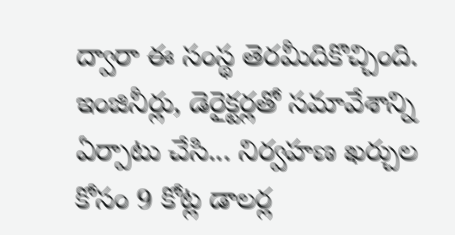ద్వారా ఈ సంస్థ తెరమీదికొచ్చింది. ఇంజినీర్లు, డెరైక్టర్లతో సమావేశాన్ని ఏర్పాటు చేసి... నిర్వహణ ఖర్చుల కోసం 9 కోట్ల డాలర్ల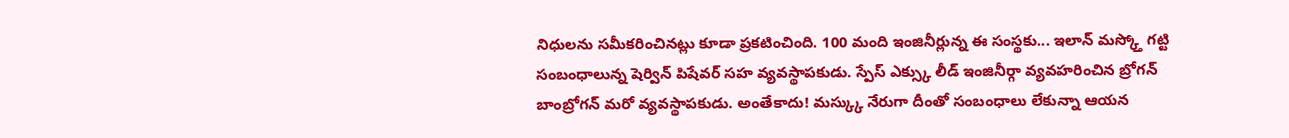నిధులను సమీకరించినట్లు కూడా ప్రకటించింది. 100 మంది ఇంజినీర్లున్న ఈ సంస్థకు... ఇలాన్ మస్క్తో గట్టి సంబంధాలున్న షెర్విన్ పిషేవర్ సహ వ్యవస్థాపకుడు. స్పేస్ ఎక్స్కు లీడ్ ఇంజినీర్గా వ్యవహరించిన బ్రోగన్ బాంబ్రోగన్ మరో వ్యవస్థాపకుడు. అంతేకాదు! మస్క్కు నేరుగా దీంతో సంబంధాలు లేకున్నా ఆయన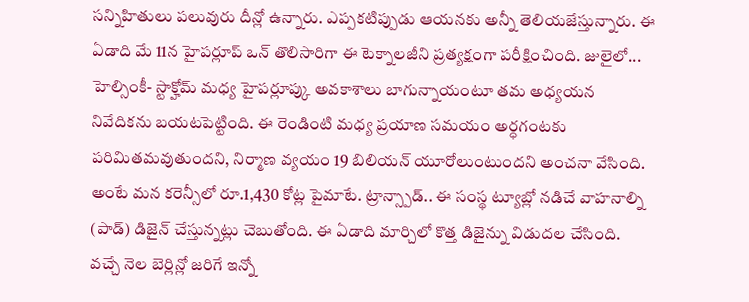సన్నిహితులు పలువురు దీన్లో ఉన్నారు. ఎప్పకటిప్పుడు ఆయనకు అన్నీ తెలియజేస్తున్నారు. ఈ ఏడాది మే 11న హైపర్లూప్ ఒన్ తొలిసారిగా ఈ టెక్నాలజీని ప్రత్యక్షంగా పరీక్షించింది. జులైలో... హెల్సింకీ- స్టాక్హోమ్ మధ్య హైపర్లూప్కు అవకాశాలు బాగున్నాయంటూ తమ అధ్యయన నివేదికను బయటపెట్టింది. ఈ రెండింటి మధ్య ప్రయాణ సమయం అర్ధగంటకు పరిమితమవుతుందని, నిర్మాణ వ్యయం 19 బిలియన్ యూరోలుంటుందని అంచనా వేసింది. అంటే మన కరెన్సీలో రూ.1,430 కోట్ల పైమాటే. ట్రాన్స్పాడ్.. ఈ సంస్థ ట్యూబ్లో నడిచే వాహనాల్ని (పాడ్) డిజైన్ చేస్తున్నట్లు చెబుతోంది. ఈ ఏడాది మార్చిలో కొత్త డిజైన్ను విడుదల చేసింది. వచ్చే నెల బెర్లిన్లో జరిగే ఇన్నో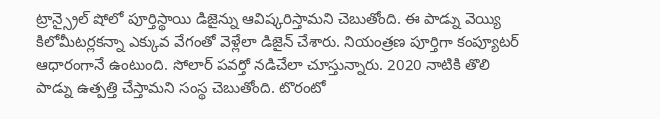ట్రాన్స్రైల్ షోలో పూర్తిస్థాయి డిజైన్ను ఆవిష్కరిస్తామని చెబుతోంది. ఈ పాడ్ను వెయ్యి కిలోమీటర్లకన్నా ఎక్కువ వేగంతో వెళ్లేలా డిజైన్ చేశారు. నియంత్రణ పూర్తిగా కంప్యూటర్ ఆధారంగానే ఉంటుంది. సోలార్ పవర్తో నడిచేలా చూస్తున్నారు. 2020 నాటికి తొలి పాడ్ను ఉత్పత్తి చేస్తామని సంస్థ చెబుతోంది. టొరంటో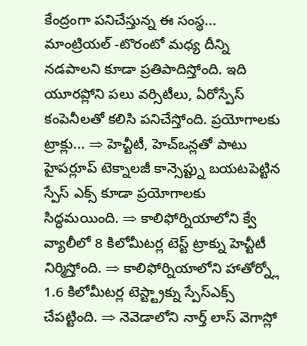కేంద్రంగా పనిచేస్తున్న ఈ సంస్థ... మాంట్రియల్ -టొరంటో మధ్య దీన్ని నడపాలని కూడా ప్రతిపాదిస్తోంది. ఇది యూరప్లోని పలు వర్సిటీలు, ఏరోస్పేస్ కంపెనీలతో కలిసి పనిచేస్తోంది. ప్రయోగాలకు ట్రాక్లు... ⇒ హెచ్టీటీ, హెచ్ఒన్లతో పాటు హైపర్లూప్ టెక్నాలజీ కాన్సెప్ట్ను బయటపెట్టిన స్పేస్ ఎక్స్ కూడా ప్రయోగాలకు సిద్ధమయింది. ⇒ కాలిఫోర్నియాలోని క్వే వ్యాలీలో 8 కిలోమీటర్ల టెస్ట్ ట్రాక్ను హెచ్టీటీ నిర్మిస్తోంది. ⇒ కాలిఫోర్నియాలోని హాతోర్న్లో 1.6 కిలోమీటర్ల టెస్ట్ట్రాక్ను స్పేస్ఎక్స్ చేపట్టింది. ⇒ నెవెడాలోని నార్త్ లాస్ వెగాస్లో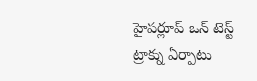హైపర్లూప్ ఒన్ టెస్ట్ ట్రాక్ను ఏర్పాటు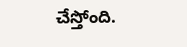చేస్తోంది.